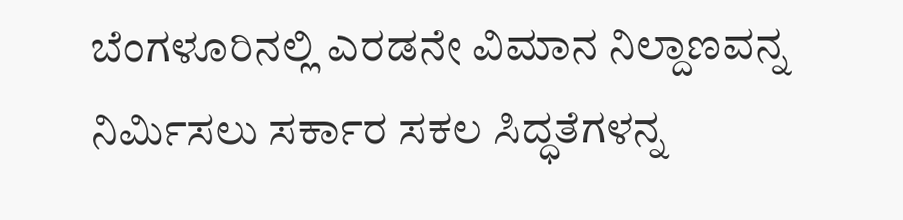ಬೆಂಗಳೂರಿನಲ್ಲಿ ಎರಡನೇ ವಿಮಾನ ನಿಲ್ದಾಣವನ್ನ ನಿರ್ಮಿಸಲು ಸರ್ಕಾರ ಸಕಲ ಸಿದ್ಧತೆಗಳನ್ನ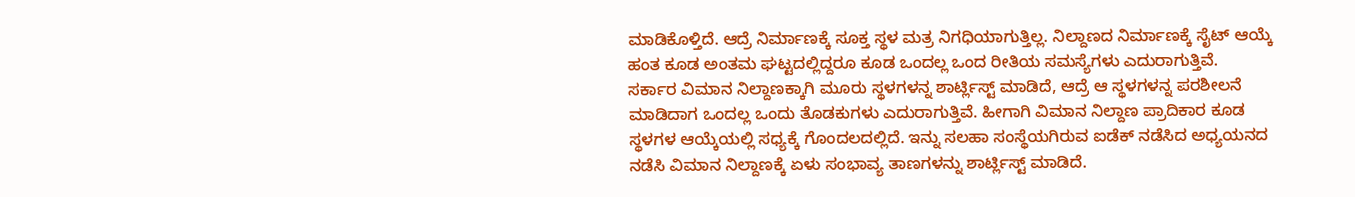ಮಾಡಿಕೊಳ್ತಿದೆ. ಆದ್ರೆ ನಿರ್ಮಾಣಕ್ಕೆ ಸೂಕ್ತ ಸ್ಥಳ ಮತ್ರ ನಿಗಧಿಯಾಗುತ್ತಿಲ್ಲ. ನಿಲ್ದಾಣದ ನಿರ್ಮಾಣಕ್ಕೆ ಸೈಟ್ ಆಯ್ಕೆ ಹಂತ ಕೂಡ ಅಂತಮ ಘಟ್ಟದಲ್ಲಿದ್ದರೂ ಕೂಡ ಒಂದಲ್ಲ ಒಂದ ರೀತಿಯ ಸಮಸ್ಯೆಗಳು ಎದುರಾಗುತ್ತಿವೆ.
ಸರ್ಕಾರ ವಿಮಾನ ನಿಲ್ದಾಣಕ್ಕಾಗಿ ಮೂರು ಸ್ಥಳಗಳನ್ನ ಶಾರ್ಟ್ಲಿಸ್ಟ್ ಮಾಡಿದೆ, ಆದ್ರೆ ಆ ಸ್ಥಳಗಳನ್ನ ಪರಶೀಲನೆ ಮಾಡಿದಾಗ ಒಂದಲ್ಲ ಒಂದು ತೊಡಕುಗಳು ಎದುರಾಗುತ್ತಿವೆ. ಹೀಗಾಗಿ ವಿಮಾನ ನಿಲ್ದಾಣ ಪ್ರಾದಿಕಾರ ಕೂಡ ಸ್ಥಳಗಳ ಆಯ್ಕೆಯಲ್ಲಿ ಸಧ್ಯಕ್ಕೆ ಗೊಂದಲದಲ್ಲಿದೆ. ಇನ್ನು ಸಲಹಾ ಸಂಸ್ಥೆಯಗಿರುವ ಐಡೆಕ್ ನಡೆಸಿದ ಅಧ್ಯಯನದ ನಡೆಸಿ ವಿಮಾನ ನಿಲ್ದಾಣಕ್ಕೆ ಏಳು ಸಂಭಾವ್ಯ ತಾಣಗಳನ್ನು ಶಾರ್ಟ್ಲಿಸ್ಟ್ ಮಾಡಿದೆ.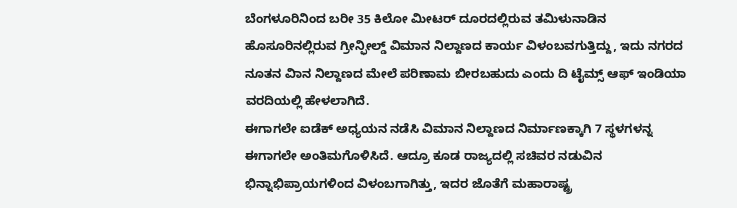ಬೆಂಗಳೂರಿನಿಂದ ಬರೀ 35 ಕಿಲೋ ಮೀಟರ್ ದೂರದಲ್ಲಿರುವ ತಮಿಳುನಾಡಿನ ಹೊಸೂರಿನಲ್ಲಿರುವ ಗ್ರೀನ್ಫೀಲ್ಡ್ ವಿಮಾನ ನಿಲ್ದಾಣದ ಕಾರ್ಯ ವಿಳಂಬವಗುತ್ತಿದ್ದು, ಇದು ನಗರದ ನೂತನ ವಿಾನ ನಿಲ್ದಾಣದ ಮೇಲೆ ಪರಿಣಾಮ ಬೀರಬಹುದು ಎಂದು ದಿ ಟೈಮ್ಸ್ ಆಫ್ ಇಂಡಿಯಾ ವರದಿಯಲ್ಲಿ ಹೇಳಲಾಗಿದೆ.
ಈಗಾಗಲೇ ಐಡೆಕ್ ಅಧ್ಯಯನ ನಡೆಸಿ ವಿಮಾನ ನಿಲ್ದಾಣದ ನಿರ್ಮಾಣಕ್ಕಾಗಿ 7 ಸ್ಥಳಗಳನ್ನ ಈಗಾಗಲೇ ಅಂತಿಮಗೊಳಿಸಿದೆ. ಆದ್ರೂ ಕೂಡ ರಾಜ್ಯದಲ್ಲಿ ಸಚಿವರ ನಡುವಿನ ಭಿನ್ನಾಭಿಪ್ರಾಯಗಳಿಂದ ವಿಳಂಬಗಾಗಿತ್ತು, ಇದರ ಜೊತೆಗೆ ಮಹಾರಾಷ್ಟ್ರ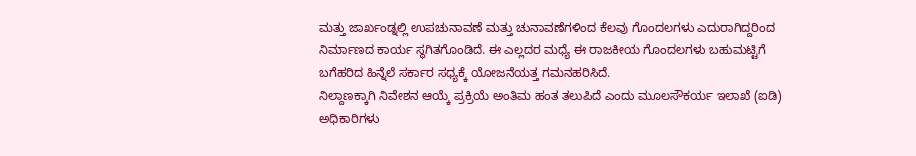ಮತ್ತು ಜಾರ್ಖಂಡ್ನಲ್ಲಿ ಉಪಚುನಾವಣೆ ಮತ್ತು ಚುನಾವಣೆಗಳಿಂದ ಕೆಲವು ಗೊಂದಲಗಳು ಎದುರಾಗಿದ್ದರಿಂದ ನಿರ್ಮಾಣದ ಕಾರ್ಯ ಸ್ಥಗಿತಗೊಂಡಿದೆ. ಈ ಎಲ್ಲದರ ಮಧ್ಯೆ ಈ ರಾಜಕೀಯ ಗೊಂದಲಗಳು ಬಹುಮಟ್ಟಿಗೆ ಬಗೆಹರಿದ ಹಿನ್ನೆಲೆ ಸರ್ಕಾರ ಸಧ್ಯಕ್ಕೆ ಯೋಜನೆಯತ್ತ ಗಮನಹರಿಸಿದೆ.
ನಿಲ್ದಾಣಕ್ಕಾಗಿ ನಿವೇಶನ ಆಯ್ಕೆ ಪ್ರಕ್ರಿಯೆ ಅಂತಿಮ ಹಂತ ತಲುಪಿದೆ ಎಂದು ಮೂಲಸೌಕರ್ಯ ಇಲಾಖೆ (ಐಡಿ) ಅಧಿಕಾರಿಗಳು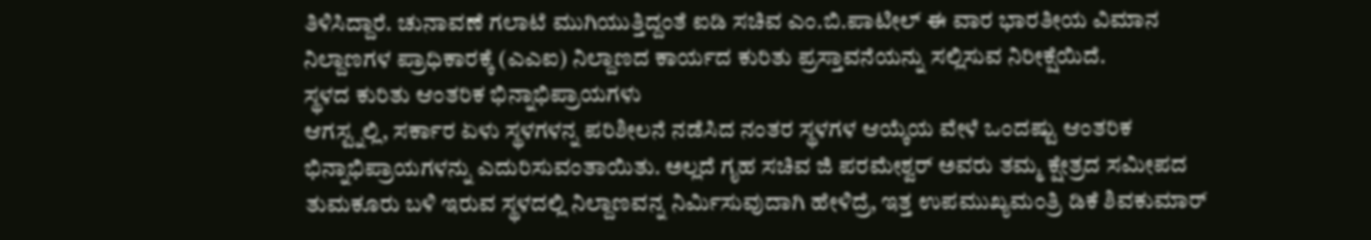ತಿಳಿಸಿದ್ದಾರೆ. ಚುನಾವಣೆ ಗಲಾಟೆ ಮುಗಿಯುತ್ತಿದ್ದಂತೆ ಐಡಿ ಸಚಿವ ಎಂ.ಬಿ.ಪಾಟೀಲ್ ಈ ವಾರ ಭಾರತೀಯ ವಿಮಾನ ನಿಲ್ದಾಣಗಳ ಪ್ರಾಧಿಕಾರಕ್ಕೆ (ಎಎಐ) ನಿಲ್ದಾಣದ ಕಾರ್ಯದ ಕುರಿತು ಪ್ರಸ್ತಾವನೆಯನ್ನು ಸಲ್ಲಿಸುವ ನಿರೀಕ್ಷೆಯಿದೆ.
ಸ್ಥಳದ ಕುರಿತು ಆಂತರಿಕ ಭಿನ್ನಾಭಿಪ್ರಾಯಗಳು
ಆಗಸ್ಟ್ನಲ್ಲಿ, ಸರ್ಕಾರ ಏಳು ಸ್ಥಳಗಳನ್ನ ಪರಿಶೀಲನೆ ನಡೆಸಿದ ನಂತರ ಸ್ಥಳಗಳ ಆಯ್ಕೆಯ ವೇಳೆ ಒಂದಷ್ಟು ಆಂತರಿಕ ಭಿನ್ನಾಭಿಪ್ರಾಯಗಳನ್ನು ಎದುರಿಸುವಂತಾಯಿತು. ಅಲ್ಲದೆ ಗೃಹ ಸಚಿವ ಜಿ ಪರಮೇಶ್ವರ್ ಅವರು ತಮ್ಮ ಕ್ಷೇತ್ರದ ಸಮೀಪದ ತುಮಕೂರು ಬಳಿ ಇರುವ ಸ್ಥಳದಲ್ಲಿ ನಿಲ್ದಾಣವನ್ನ ನಿರ್ಮಿಸುವುದಾಗಿ ಹೇಳಿದ್ರೆ, ಇತ್ತ ಉಪಮುಖ್ಯಮಂತ್ರಿ ಡಿಕೆ ಶಿವಕುಮಾರ್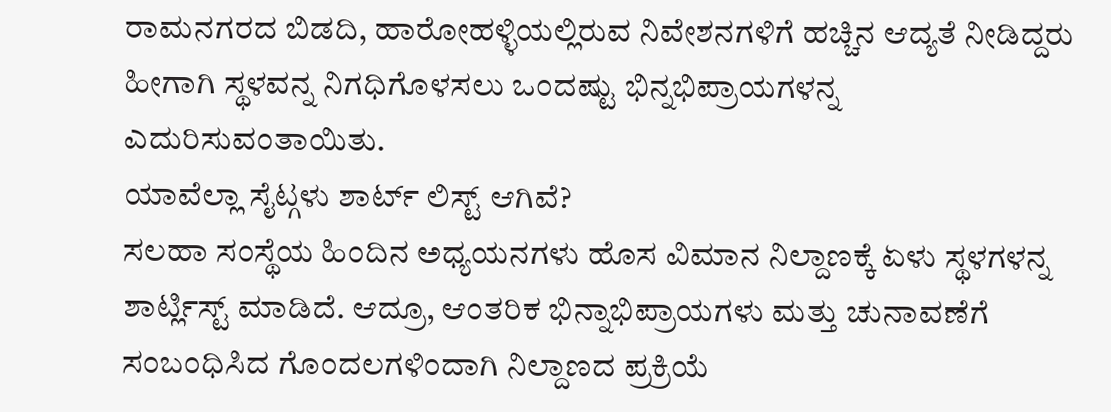ರಾಮನಗರದ ಬಿಡದಿ, ಹಾರೋಹಳ್ಳಿಯಲ್ಲಿರುವ ನಿವೇಶನಗಳಿಗೆ ಹಚ್ಚಿನ ಆದ್ಯತೆ ನೀಡಿದ್ದರು ಹೀಗಾಗಿ ಸ್ಥಳವನ್ನ ನಿಗಧಿಗೊಳಸಲು ಒಂದಷ್ಟು ಭಿನ್ನಭಿಪ್ರಾಯಗಳನ್ನ ಎದುರಿಸುವಂತಾಯಿತು.
ಯಾವೆಲ್ಲಾ ಸೈಟ್ಗಳು ಶಾರ್ಟ್ ಲಿಸ್ಟ್ ಆಗಿವೆ?
ಸಲಹಾ ಸಂಸ್ಥೆಯ ಹಿಂದಿನ ಅಧ್ಯಯನಗಳು ಹೊಸ ವಿಮಾನ ನಿಲ್ದಾಣಕ್ಕೆ ಏಳು ಸ್ಥಳಗಳನ್ನ ಶಾರ್ಟ್ಲಿಸ್ಟ್ ಮಾಡಿದೆ. ಆದ್ರೂ, ಆಂತರಿಕ ಭಿನ್ನಾಭಿಪ್ರಾಯಗಳು ಮತ್ತು ಚುನಾವಣೆಗೆ ಸಂಬಂಧಿಸಿದ ಗೊಂದಲಗಳಿಂದಾಗಿ ನಿಲ್ದಾಣದ ಪ್ರಕ್ರಿಯೆ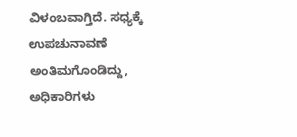ವಿಳಂಬವಾಗ್ತಿದೆ. ಸಧ್ಯಕ್ಕೆ ಉಪಚುನಾವಣೆ ಅಂತಿಮಗೊಂಡಿದ್ದು, ಅಧಿಕಾರಿಗಳು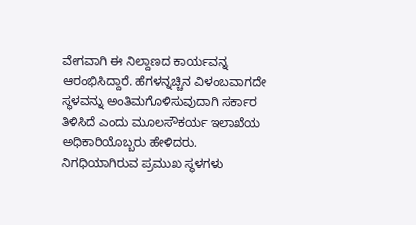ವೇಗವಾಗಿ ಈ ನಿಲ್ದಾಣದ ಕಾರ್ಯವನ್ನ ಆರಂಭಿಸಿದ್ದಾರೆ. ಹೆಗಳನ್ನಚ್ಚಿನ ವಿಳಂಬವಾಗದೇ ಸ್ಥಳವನ್ನು ಅಂತಿಮಗೊಳಿಸುವುದಾಗಿ ಸರ್ಕಾರ ತಿಳಿಸಿದೆ ಎಂದು ಮೂಲಸೌಕರ್ಯ ಇಲಾಖೆಯ ಅಧಿಕಾರಿಯೊಬ್ಬರು ಹೇಳಿದರು.
ನಿಗಧಿಯಾಗಿರುವ ಪ್ರಮುಖ ಸ್ಥಳಗಳು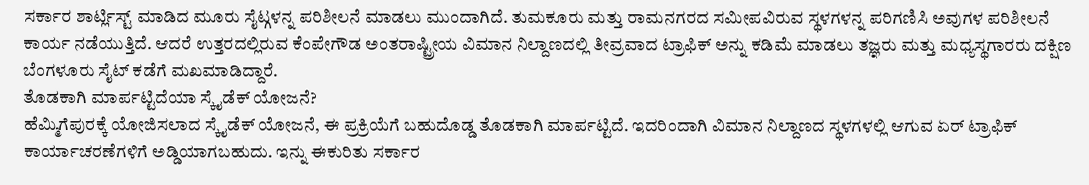ಸರ್ಕಾರ ಶಾರ್ಟ್ಲಿಸ್ಟ್ ಮಾಡಿದ ಮೂರು ಸೈಟ್ಗಳನ್ನ ಪರಿಶೀಲನೆ ಮಾಡಲು ಮುಂದಾಗಿದೆ. ತುಮಕೂರು ಮತ್ತು ರಾಮನಗರದ ಸಮೀಪವಿರುವ ಸ್ಥಳಗಳನ್ನ ಪರಿಗಣಿಸಿ ಅವುಗಳ ಪರಿಶೀಲನೆ ಕಾರ್ಯ ನಡೆಯುತ್ತಿದೆ. ಆದರೆ ಉತ್ತರದಲ್ಲಿರುವ ಕೆಂಪೇಗೌಡ ಅಂತರಾಷ್ಟ್ರೀಯ ವಿಮಾನ ನಿಲ್ದಾಣದಲ್ಲಿ ತೀವ್ರವಾದ ಟ್ರಾಫಿಕ್ ಅನ್ನು ಕಡಿಮೆ ಮಾಡಲು ತಜ್ಞರು ಮತ್ತು ಮಧ್ಯಸ್ಥಗಾರರು ದಕ್ಷಿಣ ಬೆಂಗಳೂರು ಸೈಟ್ ಕಡೆಗೆ ಮಖಮಾಡಿದ್ದಾರೆ.
ತೊಡಕಾಗಿ ಮಾರ್ಪಟ್ಟಿದೆಯಾ ಸ್ಕೈಡೆಕ್ ಯೋಜನೆ?
ಹೆಮ್ಮಿಗೆಪುರಕ್ಕೆ ಯೋಜಿಸಲಾದ ಸ್ಕೈಡೆಕ್ ಯೋಜನೆ, ಈ ಪ್ರಕ್ರಿಯೆಗೆ ಬಹುದೊಡ್ಡ ತೊಡಕಾಗಿ ಮಾರ್ಪಟ್ಟಿದೆ. ಇದರಿಂದಾಗಿ ವಿಮಾನ ನಿಲ್ದಾಣದ ಸ್ಥಳಗಳಲ್ಲಿ ಆಗುವ ಏರ್ ಟ್ರಾಫಿಕ್ ಕಾರ್ಯಾಚರಣೆಗಳಿಗೆ ಅಡ್ಡಿಯಾಗಬಹುದು. ಇನ್ನು ಈಕುರಿತು ಸರ್ಕಾರ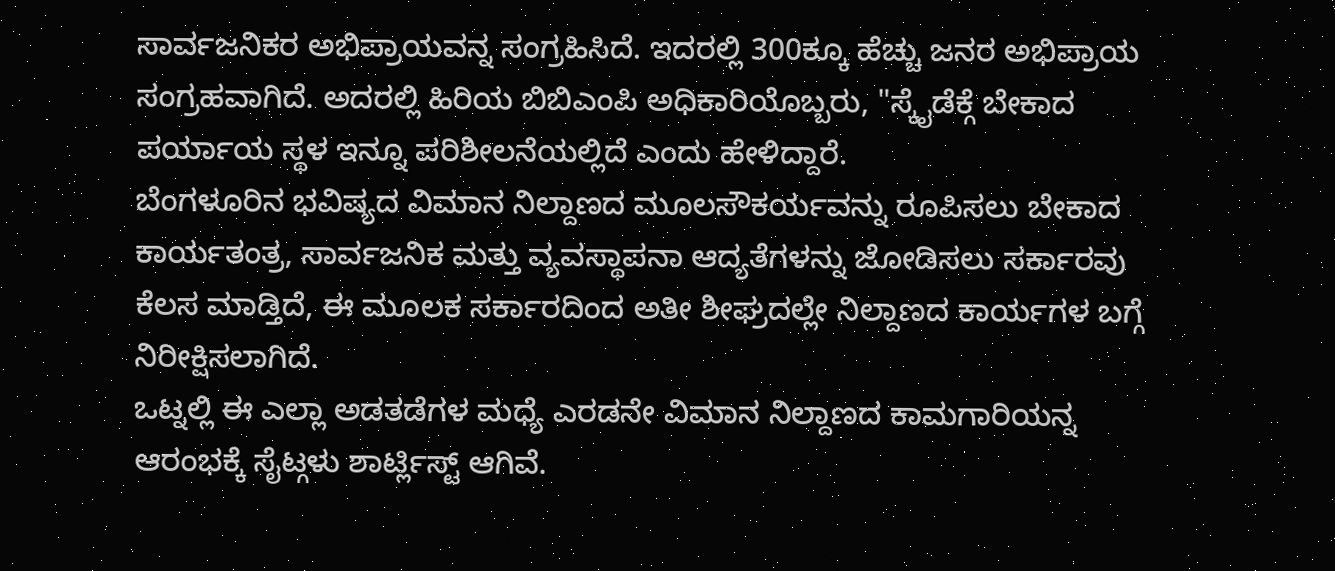ಸಾರ್ವಜನಿಕರ ಅಭಿಪ್ರಾಯವನ್ನ ಸಂಗ್ರಹಿಸಿದೆ. ಇದರಲ್ಲಿ 300ಕ್ಕೂ ಹೆಚ್ಚು ಜನರ ಅಭಿಪ್ರಾಯ ಸಂಗ್ರಹವಾಗಿದೆ. ಅದರಲ್ಲಿ ಹಿರಿಯ ಬಿಬಿಎಂಪಿ ಅಧಿಕಾರಿಯೊಬ್ಬರು, "ಸ್ಕೈಡೆಕ್ಗೆ ಬೇಕಾದ ಪರ್ಯಾಯ ಸ್ಥಳ ಇನ್ನೂ ಪರಿಶೀಲನೆಯಲ್ಲಿದೆ ಎಂದು ಹೇಳಿದ್ದಾರೆ.
ಬೆಂಗಳೂರಿನ ಭವಿಷ್ಯದ ವಿಮಾನ ನಿಲ್ದಾಣದ ಮೂಲಸೌಕರ್ಯವನ್ನು ರೂಪಿಸಲು ಬೇಕಾದ ಕಾರ್ಯತಂತ್ರ, ಸಾರ್ವಜನಿಕ ಮತ್ತು ವ್ಯವಸ್ಥಾಪನಾ ಆದ್ಯತೆಗಳನ್ನು ಜೋಡಿಸಲು ಸರ್ಕಾರವು ಕೆಲಸ ಮಾಡ್ತಿದೆ, ಈ ಮೂಲಕ ಸರ್ಕಾರದಿಂದ ಅತೀ ಶೀಘ್ರದಲ್ಲೇ ನಿಲ್ದಾಣದ ಕಾರ್ಯಗಳ ಬಗ್ಗೆ ನಿರೀಕ್ಷಿಸಲಾಗಿದೆ.
ಒಟ್ನಲ್ಲಿ ಈ ಎಲ್ಲಾ ಅಡತಡೆಗಳ ಮಧ್ಯೆ ಎರಡನೇ ವಿಮಾನ ನಿಲ್ದಾಣದ ಕಾಮಗಾರಿಯನ್ನ ಆರಂಭಕ್ಕೆ ಸೈಟ್ಗಳು ಶಾರ್ಟ್ಲಿಸ್ಟ್ ಆಗಿವೆ.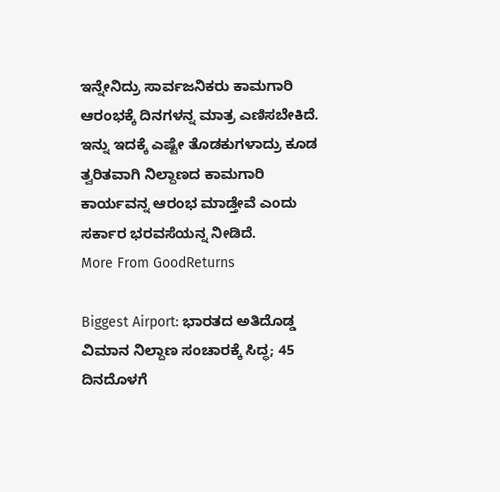ಇನ್ನೇನಿದ್ರು ಸಾರ್ವಜನಿಕರು ಕಾಮಗಾರಿ ಆರಂಭಕ್ಕೆ ದಿನಗಳನ್ನ ಮಾತ್ರ ಎಣಿಸಬೇಕಿದೆ. ಇನ್ನು ಇದಕ್ಕೆ ಎಷ್ಟೇ ತೊಡಕುಗಳಾದ್ರು ಕೂಡ ತ್ವರಿತವಾಗಿ ನಿಲ್ದಾಣದ ಕಾಮಗಾರಿ ಕಾರ್ಯವನ್ನ ಆರಂಭ ಮಾಡ್ತೇವೆ ಎಂದು ಸರ್ಕಾರ ಭರವಸೆಯನ್ನ ನೀಡಿದೆ.
More From GoodReturns

Biggest Airport: ಭಾರತದ ಅತಿದೊಡ್ಡ ವಿಮಾನ ನಿಲ್ದಾಣ ಸಂಚಾರಕ್ಕೆ ಸಿದ್ಧ; 45 ದಿನದೊಳಗೆ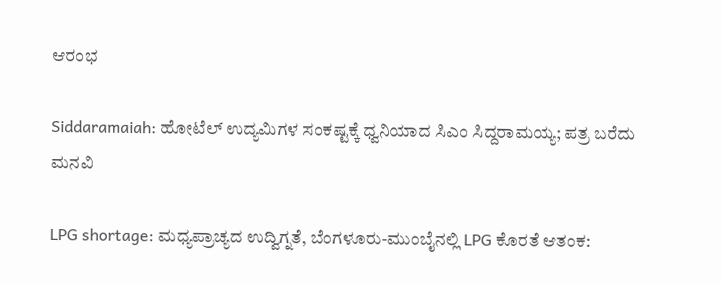ಆರಂಭ

Siddaramaiah: ಹೋಟೆಲ್ ಉದ್ಯಮಿಗಳ ಸಂಕಷ್ಟಕ್ಕೆ ಧ್ವನಿಯಾದ ಸಿಎಂ ಸಿದ್ದರಾಮಯ್ಯ; ಪತ್ರ ಬರೆದು ಮನವಿ

LPG shortage: ಮಧ್ಯಪ್ರಾಚ್ಯದ ಉದ್ವಿಗ್ನತೆ, ಬೆಂಗಳೂರು-ಮುಂಬೈನಲ್ಲಿ LPG ಕೊರತೆ ಆತಂಕ: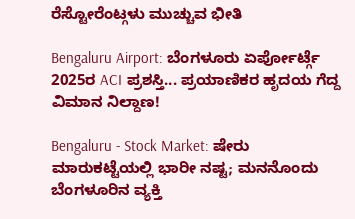ರೆಸ್ಟೋರೆಂಟ್ಗಳು ಮುಚ್ಚುವ ಭೀತಿ

Bengaluru Airport: ಬೆಂಗಳೂರು ಏರ್ಪೋರ್ಟ್ಗೆ 2025ರ ACI ಪ್ರಶಸ್ತಿ... ಪ್ರಯಾಣಿಕರ ಹೃದಯ ಗೆದ್ದ ವಿಮಾನ ನಿಲ್ದಾಣ!

Bengaluru - Stock Market: ಷೇರು ಮಾರುಕಟ್ಟೆಯಲ್ಲಿ ಭಾರೀ ನಷ್ಟ; ಮನನೊಂದು ಬೆಂಗಳೂರಿನ ವ್ಯಕ್ತಿ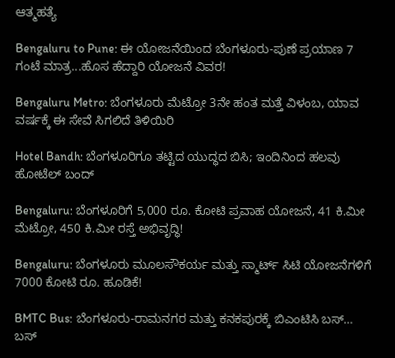ಆತ್ಮಹತ್ಯೆ

Bengaluru to Pune: ಈ ಯೋಜನೆಯಿಂದ ಬೆಂಗಳೂರು-ಪುಣೆ ಪ್ರಯಾಣ 7 ಗಂಟೆ ಮಾತ್ರ...ಹೊಸ ಹೆದ್ದಾರಿ ಯೋಜನೆ ವಿವರ!

Bengaluru Metro: ಬೆಂಗಳೂರು ಮೆಟ್ರೋ 3ನೇ ಹಂತ ಮತ್ತೆ ವಿಳಂಬ, ಯಾವ ವರ್ಷಕ್ಕೆ ಈ ಸೇವೆ ಸಿಗಲಿದೆ ತಿಳಿಯಿರಿ

Hotel Bandh: ಬೆಂಗಳೂರಿಗೂ ತಟ್ಟಿದ ಯುದ್ಧದ ಬಿಸಿ; ಇಂದಿನಿಂದ ಹಲವು ಹೋಟೆಲ್ ಬಂದ್

Bengaluru: ಬೆಂಗಳೂರಿಗೆ 5,000 ರೂ. ಕೋಟಿ ಪ್ರವಾಹ ಯೋಜನೆ, 41 ಕಿ.ಮೀ ಮೆಟ್ರೋ, 450 ಕಿ.ಮೀ ರಸ್ತೆ ಅಭಿವೃದ್ಧಿ!

Bengaluru: ಬೆಂಗಳೂರು ಮೂಲಸೌಕರ್ಯ ಮತ್ತು ಸ್ಮಾರ್ಟ್ ಸಿಟಿ ಯೋಜನೆಗಳಿಗೆ 7000 ಕೋಟಿ ರೂ. ಹೂಡಿಕೆ!

BMTC Bus: ಬೆಂಗಳೂರು-ರಾಮನಗರ ಮತ್ತು ಕನಕಪುರಕ್ಕೆ ಬಿಎಂಟಿಸಿ ಬಸ್… ಬಸ್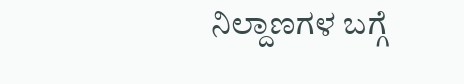ನಿಲ್ದಾಣಗಳ ಬಗ್ಗೆ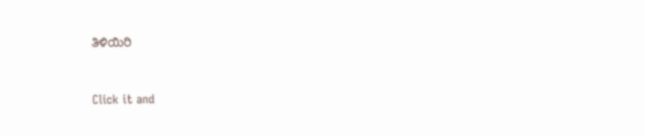ತಿಳಿಯಿರಿ



Click it and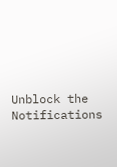Unblock the Notifications